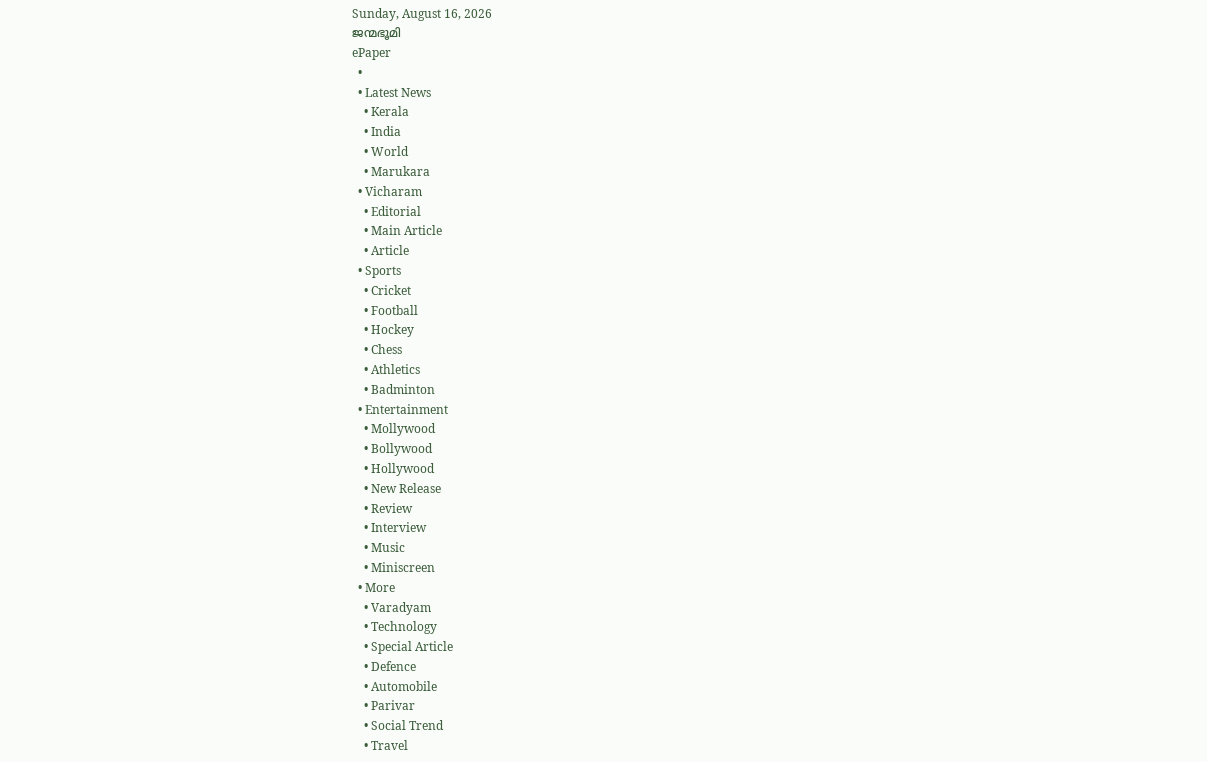Sunday, August 16, 2026
ജന്മഭൂമി
ePaper
  •
  • Latest News
    • Kerala
    • India
    • World
    • Marukara
  • Vicharam
    • Editorial
    • Main Article
    • Article
  • Sports
    • Cricket
    • Football
    • Hockey
    • Chess
    • Athletics
    • Badminton
  • Entertainment
    • Mollywood
    • Bollywood
    • Hollywood
    • New Release
    • Review
    • Interview
    • Music
    • Miniscreen
  • More
    • Varadyam
    • Technology
    • Special Article
    • Defence
    • Automobile
    • Parivar
    • Social Trend
    • Travel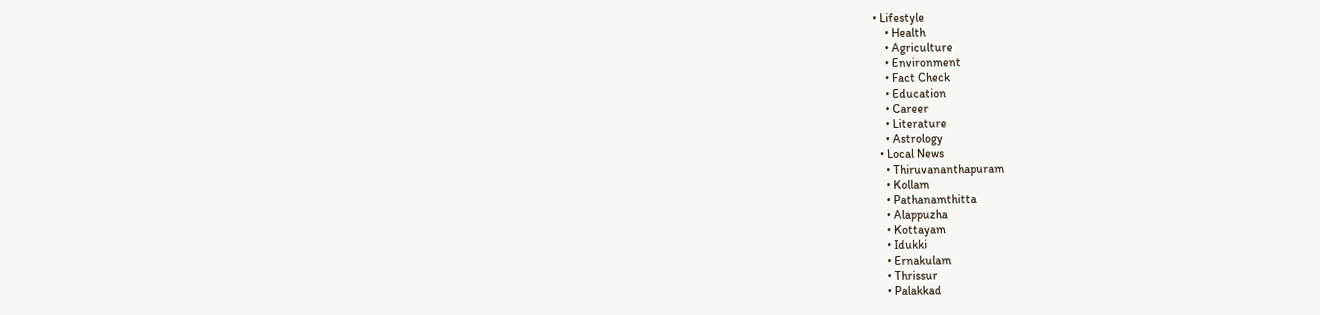• Lifestyle
    • Health
    • Agriculture
    • Environment
    • Fact Check
    • Education
    • Career
    • Literature
    • Astrology
  • Local News
    • Thiruvananthapuram
    • Kollam
    • Pathanamthitta
    • Alappuzha
    • Kottayam
    • Idukki
    • Ernakulam
    • Thrissur
    • Palakkad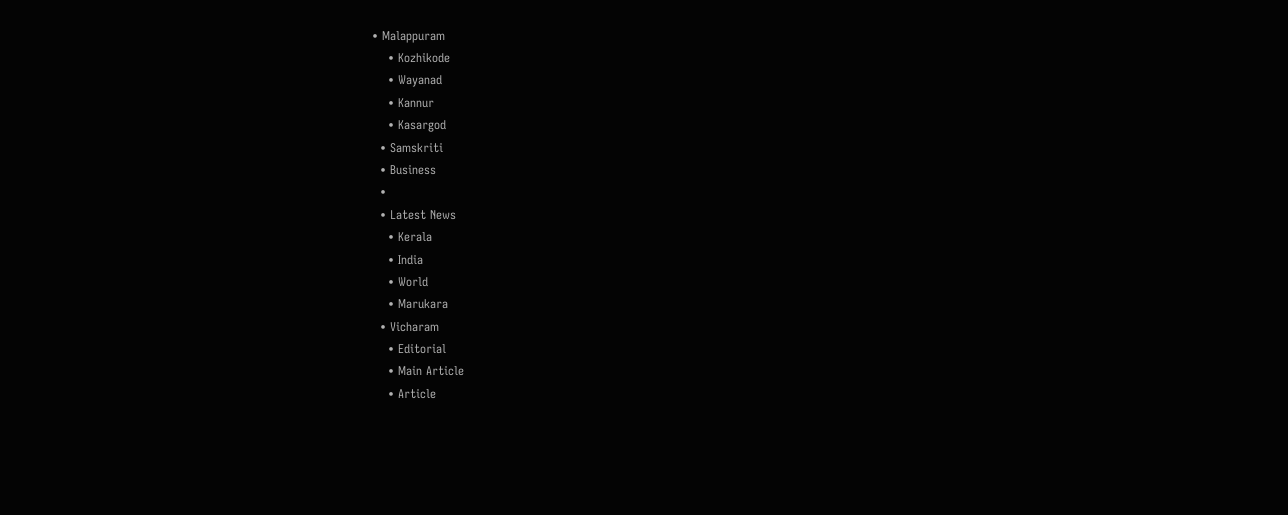• Malappuram
    • Kozhikode
    • Wayanad
    • Kannur
    • Kasargod
  • Samskriti
  • Business
  •
  • Latest News
    • Kerala
    • India
    • World
    • Marukara
  • Vicharam
    • Editorial
    • Main Article
    • Article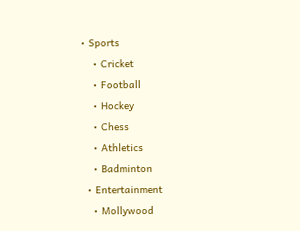• Sports
    • Cricket
    • Football
    • Hockey
    • Chess
    • Athletics
    • Badminton
  • Entertainment
    • Mollywood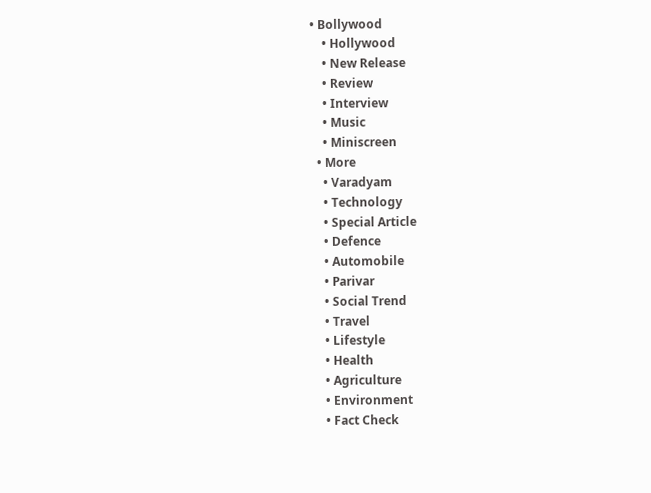• Bollywood
    • Hollywood
    • New Release
    • Review
    • Interview
    • Music
    • Miniscreen
  • More
    • Varadyam
    • Technology
    • Special Article
    • Defence
    • Automobile
    • Parivar
    • Social Trend
    • Travel
    • Lifestyle
    • Health
    • Agriculture
    • Environment
    • Fact Check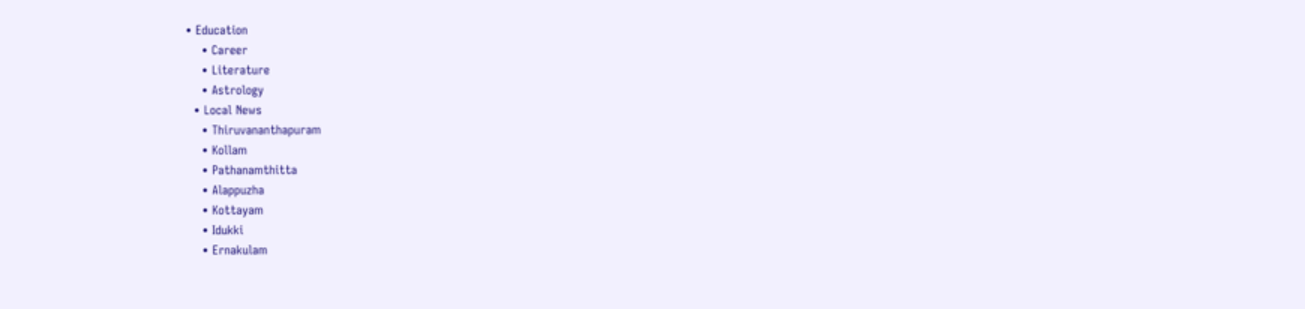• Education
    • Career
    • Literature
    • Astrology
  • Local News
    • Thiruvananthapuram
    • Kollam
    • Pathanamthitta
    • Alappuzha
    • Kottayam
    • Idukki
    • Ernakulam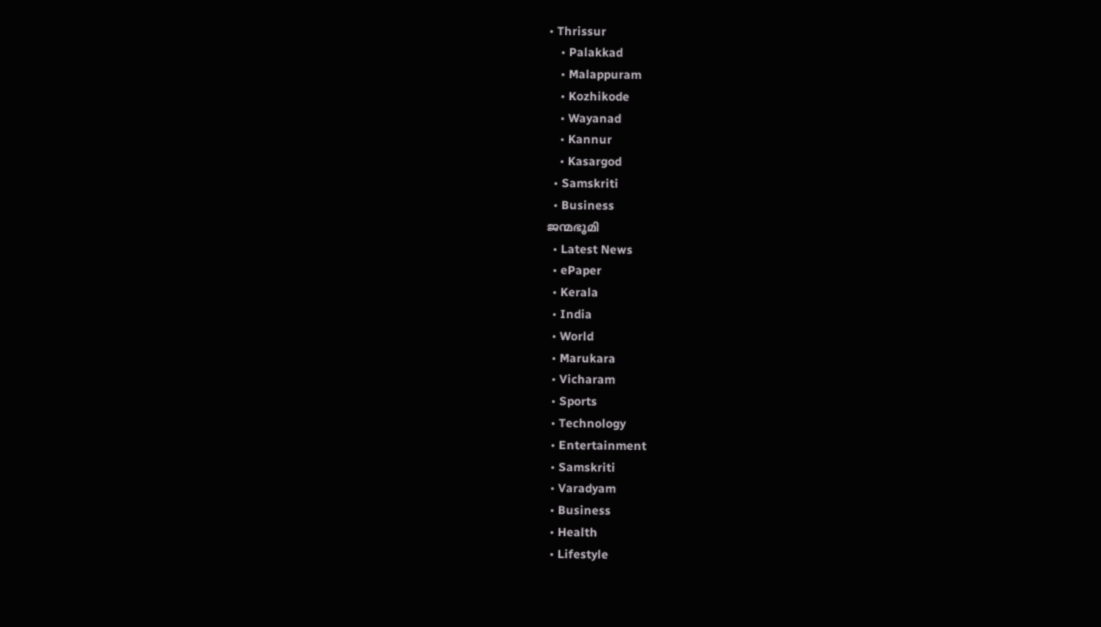• Thrissur
    • Palakkad
    • Malappuram
    • Kozhikode
    • Wayanad
    • Kannur
    • Kasargod
  • Samskriti
  • Business
ജന്മഭൂമി
  • Latest News
  • ePaper
  • Kerala
  • India
  • World
  • Marukara
  • Vicharam
  • Sports
  • Technology
  • Entertainment
  • Samskriti
  • Varadyam
  • Business
  • Health
  • Lifestyle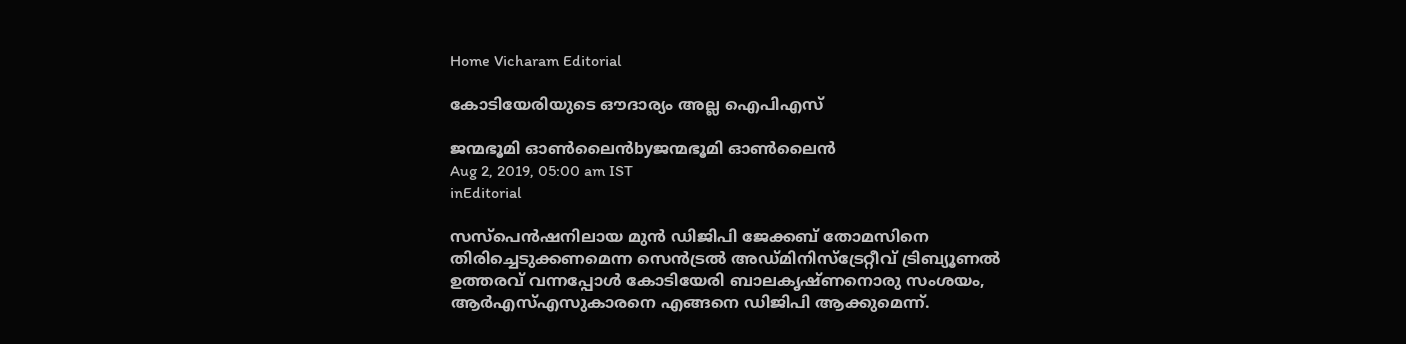Home Vicharam Editorial

കോടിയേരിയുടെ ഔദാര്യം അല്ല ഐപിഎസ്

ജന്മഭൂമി ഓണ്‍ലൈന്‍byജന്മഭൂമി ഓണ്‍ലൈന്‍
Aug 2, 2019, 05:00 am IST
inEditorial

സസ്പെന്‍ഷനിലായ മുന്‍ ഡിജിപി ജേക്കബ് തോമസിനെ തിരിച്ചെടുക്കണമെന്ന സെന്‍ട്രല്‍ അഡ്മിനിസ്ട്രേറ്റീവ് ട്രിബ്യൂണല്‍ ഉത്തരവ് വന്നപ്പോള്‍ കോടിയേരി ബാലകൃഷ്ണനൊരു സംശയം, ആര്‍എസ്എസുകാരനെ എങ്ങനെ ഡിജിപി ആക്കുമെന്ന്.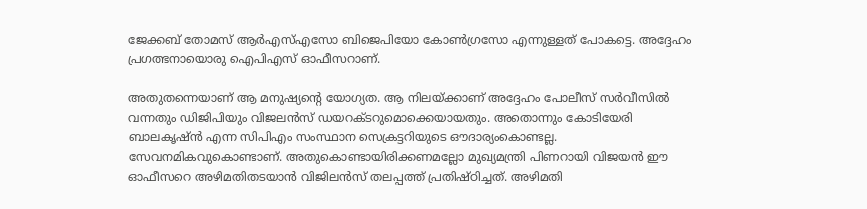ജേക്കബ് തോമസ് ആര്‍എസ്എസോ ബിജെപിയോ കോണ്‍ഗ്രസോ എന്നുള്ളത് പോകട്ടെ. അദ്ദേഹം പ്രഗത്ഭനായൊരു ഐപിഎസ് ഓഫീസറാണ്.

അതുതന്നെയാണ് ആ മനുഷ്യന്റെ യോഗ്യത. ആ നിലയ്‌ക്കാണ് അദ്ദേഹം പോലീസ് സര്‍വീസില്‍ വന്നതും ഡിജിപിയും വിജലന്‍സ് ഡയറക്ടറുമൊക്കെയായതും. അതൊന്നും കോടിയേരി ബാലകൃഷ്ന്‍ എന്ന സിപിഎം സംസ്ഥാന സെക്രട്ടറിയുടെ ഔദാര്യംകൊണ്ടല്ല. സേവനമികവുകൊണ്ടാണ്. അതുകൊണ്ടായിരിക്കണമല്ലോ മുഖ്യമന്ത്രി പിണറായി വിജയന്‍ ഈ ഓഫീസറെ അഴിമതിതടയാന്‍ വിജിലന്‍സ് തലപ്പത്ത് പ്രതിഷ്ഠിച്ചത്. അഴിമതി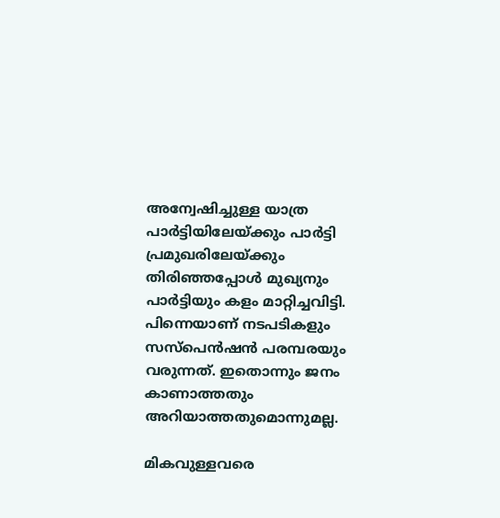അന്വേഷിച്ചുള്ള യാത്ര പാര്‍ട്ടിയിലേയ്‌ക്കും പാര്‍ട്ടി പ്രമുഖരിലേയ്‌ക്കും തിരിഞ്ഞപ്പോള്‍ മുഖ്യനും പാര്‍ട്ടിയും കളം മാറ്റിച്ചവിട്ടി. പിന്നെയാണ് നടപടികളും സസ്‌പെന്‍ഷന്‍ പരമ്പരയും വരുന്നത്. ഇതൊന്നും ജനം കാണാത്തതും അറിയാത്തതുമൊന്നുമല്ല.

മികവുള്ളവരെ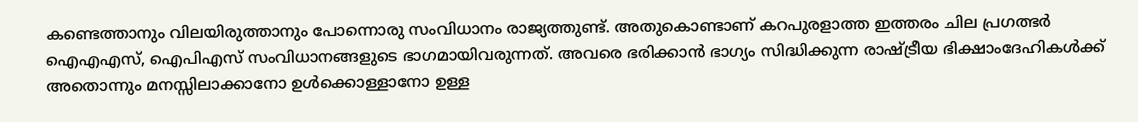കണ്ടെത്താനും വിലയിരുത്താനും പോന്നൊരു സംവിധാനം രാജ്യത്തുണ്ട്. അതുകൊണ്ടാണ് കറപുരളാത്ത ഇത്തരം ചില പ്രഗത്ഭര്‍ ഐഎഎസ്, ഐപിഎസ് സംവിധാനങ്ങളുടെ ഭാഗമായിവരുന്നത്. അവരെ ഭരിക്കാന്‍ ഭാഗ്യം സിദ്ധിക്കുന്ന രാഷ്‌ട്രീയ ഭിക്ഷാംദേഹികള്‍ക്ക് അതൊന്നും മനസ്സിലാക്കാനോ ഉള്‍ക്കൊള്ളാനോ ഉള്ള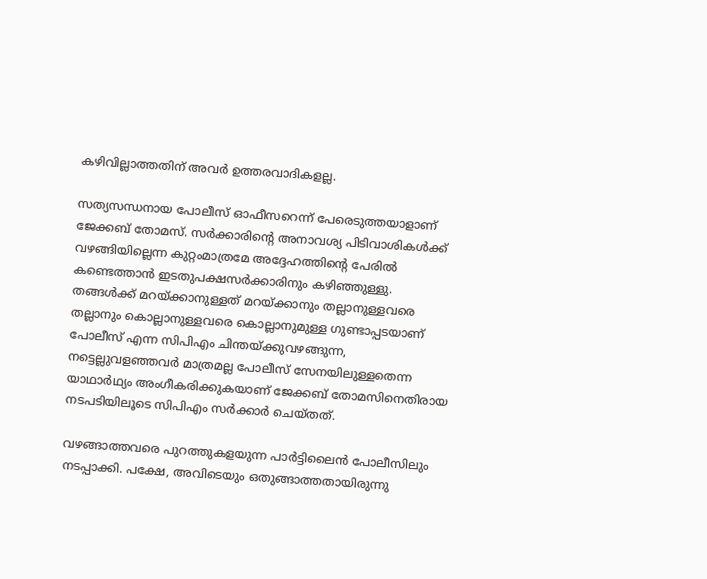കഴിവില്ലാത്തതിന് അവര്‍ ഉത്തരവാദികളല്ല.

സത്യസന്ധനായ പോലീസ് ഓഫീസറെന്ന് പേരെടുത്തയാളാണ് ജേക്കബ് തോമസ്. സര്‍ക്കാരിന്റെ അനാവശ്യ പിടിവാശികള്‍ക്ക് വഴങ്ങിയില്ലെന്ന കുറ്റംമാത്രമേ അദ്ദേഹത്തിന്റെ പേരില്‍ കണ്ടെത്താന്‍ ഇടതുപക്ഷസര്‍ക്കാരിനും കഴിഞ്ഞുള്ളു. തങ്ങള്‍ക്ക് മറയ്‌ക്കാനുള്ളത് മറയ്‌ക്കാനും തല്ലാനുള്ളവരെ തല്ലാനും കൊല്ലാനുള്ളവരെ കൊല്ലാനുമുള്ള ഗുണ്ടാപ്പടയാണ് പോലീസ് എന്ന സിപിഎം ചിന്തയ്‌ക്കുവഴങ്ങുന്ന, നട്ടെല്ലുവളഞ്ഞവര്‍ മാത്രമല്ല പോലീസ് സേനയിലുള്ളതെന്ന യാഥാര്‍ഥ്യം അംഗീകരിക്കുകയാണ് ജേക്കബ് തോമസിനെതിരായ നടപടിയിലൂടെ സിപിഎം സര്‍ക്കാര്‍ ചെയ്തത്.

വഴങ്ങാത്തവരെ പുറത്തുകളയുന്ന പാര്‍ട്ടിലൈന്‍ പോലീസിലും നടപ്പാക്കി. പക്ഷേ, അവിടെയും ഒതുങ്ങാത്തതായിരുന്നു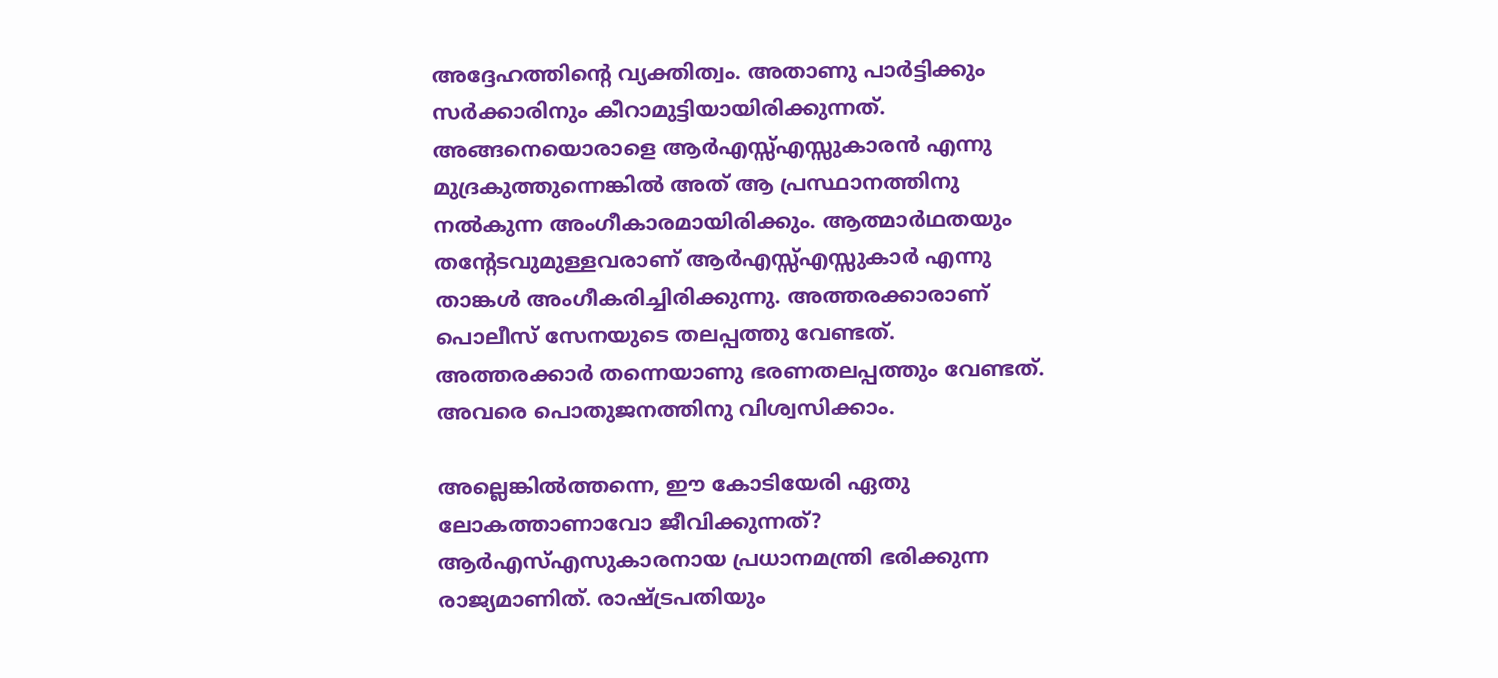അദ്ദേഹത്തിന്റെ വ്യക്തിത്വം. അതാണു പാര്‍ട്ടിക്കും സര്‍ക്കാരിനും കീറാമുട്ടിയായിരിക്കുന്നത്. അങ്ങനെയൊരാളെ ആര്‍എസ്സ്എസ്സുകാരന്‍ എന്നു മുദ്രകുത്തുന്നെങ്കില്‍ അത് ആ പ്രസ്ഥാനത്തിനു നല്‍കുന്ന അംഗീകാരമായിരിക്കും. ആത്മാര്‍ഥതയും തന്റേടവുമുള്ളവരാണ് ആര്‍എസ്സ്എസ്സുകാര്‍ എന്നു താങ്കള്‍ അംഗീകരിച്ചിരിക്കുന്നു. അത്തരക്കാരാണ് പൊലീസ് സേനയുടെ തലപ്പത്തു വേണ്ടത്. അത്തരക്കാര്‍ തന്നെയാണു ഭരണതലപ്പത്തും വേണ്ടത്. അവരെ പൊതുജനത്തിനു വിശ്വസിക്കാം.

അല്ലെങ്കില്‍ത്തന്നെ, ഈ കോടിയേരി ഏതു ലോകത്താണാവോ ജീവിക്കുന്നത്? ആര്‍എസ്എസുകാരനായ പ്രധാനമന്ത്രി ഭരിക്കുന്ന രാജ്യമാണിത്. രാഷ്‌ട്രപതിയും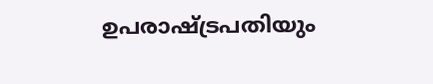ഉപരാഷ്‌ട്രപതിയും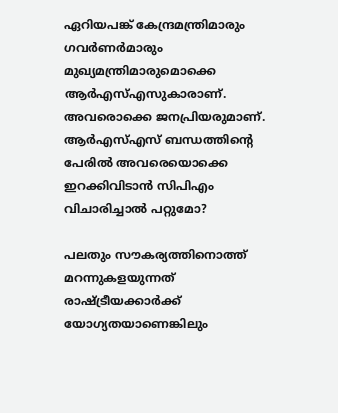ഏറിയപങ്ക് കേന്ദ്രമന്ത്രിമാരും ഗവര്‍ണര്‍മാരും മുഖ്യമന്ത്രിമാരുമൊക്കെ ആര്‍എസ്എസുകാരാണ്. അവരൊക്കെ ജനപ്രിയരുമാണ്. ആര്‍എസ്എസ് ബന്ധത്തിന്റെ പേരില്‍ അവരെയൊക്കെ ഇറക്കിവിടാന്‍ സിപിഎം വിചാരിച്ചാല്‍ പറ്റുമോ?

പലതും സൗകര്യത്തിനൊത്ത് മറന്നുകളയുന്നത് രാഷ്‌ട്രീയക്കാര്‍ക്ക് യോഗ്യതയാണെങ്കിലും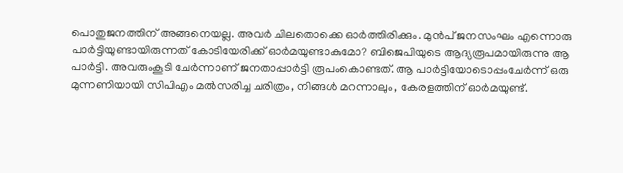പൊതുജനത്തിന് അങ്ങനെയല്ല. അവര്‍ ചിലതൊക്കെ ഓര്‍ത്തിരിക്കും. മുന്‍പ് ജനസംഘം എന്നൊരു പാര്‍ട്ടിയുണ്ടായിരുന്നത് കോടിയേരിക്ക് ഓര്‍മയുണ്ടാകുമോ? ബിജെപിയുടെ ആദ്യരൂപമായിരുന്നു ആ പാര്‍ട്ടി. അവരുംകൂടി ചേര്‍ന്നാണ് ജനതാപ്പാര്‍ട്ടി രൂപംകൊണ്ടത്. ആ പാര്‍ട്ടിയോടൊപ്പംചേര്‍ന്ന് ഒരു മുന്നണിയായി സിപിഎം മല്‍സരിച്ച ചരിത്രം, നിങ്ങള്‍ മറന്നാലും, കേരളത്തിന് ഓര്‍മയുണ്ട്.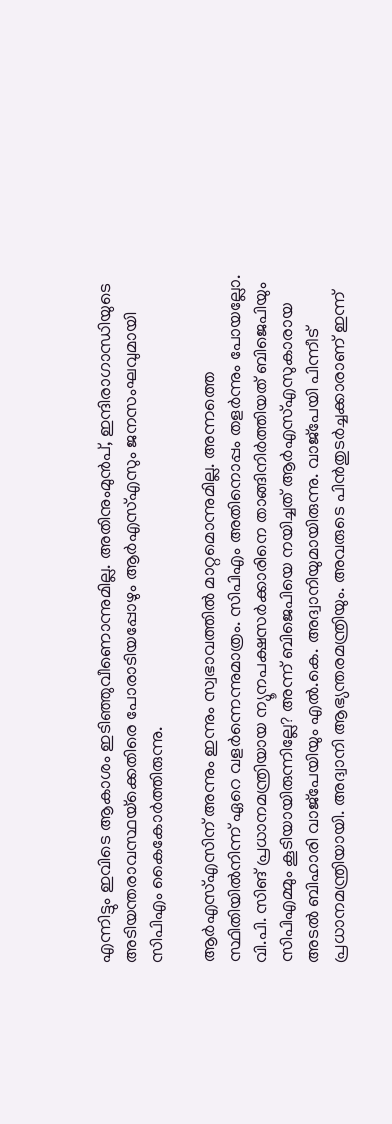എന്നിട്ടും ഇവിടെ ആകാശം ഇടിഞ്ഞുവീണൊന്നുമില്ല. അതിനുംമുന്‍പ്, ഇന്ദിരാഗാന്ധിയുടെ അടിയന്തരാവസ്ഥയ്‌ക്കെതിരെ പോരാടിയപ്പോഴും ആര്‍എസ്എസും ജനസംഘവുമായി സിപിഎം കൈകോര്‍ത്തിരുന്നു.

ആര്‍എസ്എസിന് അന്നും ഇന്നും സ്വഭാവത്തില്‍ മാറ്റമൊന്നുമില്ല. അന്നത്തെ സ്ഥിതിയില്‍നിന്ന് ഏറെ വളര്‍ന്നെന്നുമാത്രം. സിപിഎം അതിനൊപ്പം തളര്‍ന്നും പോയല്ലോ. വി.പി. സിങ് പ്രധാനമന്ത്രിയായ ന്യൂനപക്ഷസര്‍ക്കാരിനെ താങ്ങിനിര്‍ത്തിയത് ബിജെപിയും സിപിഎമ്മും കൂടിയായിരുന്നില്ലേ? അന്ന് ബിജെപിയെ നയിച്ചത് ആര്‍എസ്എസുകാരായ അടല്‍ ബിഹാരി വാജ്പേയിയും എല്‍.കെ. അദ്വാനിയുമായിരുന്നു. വാജ്പേയി പിന്നീട് പ്രധാനമന്ത്രിയായി. അദ്വാനി ആഭ്യന്തരമന്ത്രിയും. അവരുടെ പിന്‍തുടര്‍ച്ചക്കാരാണ് ഇന്ന്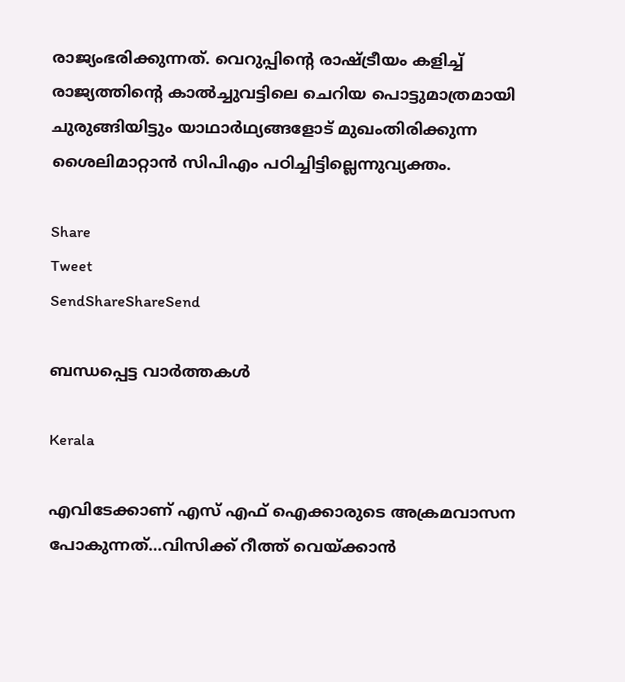രാജ്യംഭരിക്കുന്നത്. വെറുപ്പിന്റെ രാഷ്‌ട്രീയം കളിച്ച് രാജ്യത്തിന്റെ കാല്‍ച്ചുവട്ടിലെ ചെറിയ പൊട്ടുമാത്രമായി ചുരുങ്ങിയിട്ടും യാഥാര്‍ഥ്യങ്ങളോട് മുഖംതിരിക്കുന്ന ശൈലിമാറ്റാന്‍ സിപിഎം പഠിച്ചിട്ടില്ലെന്നുവ്യക്തം.

Share
Tweet
SendShareShareSend

ബന്ധപ്പെട്ട വാര്‍ത്തകള്‍

Kerala

എവിടേക്കാണ് എസ് എഫ് ഐക്കാരുടെ അക്രമവാസന പോകുന്നത്…വിസിക്ക് റീത്ത് വെയ്‌ക്കാന്‍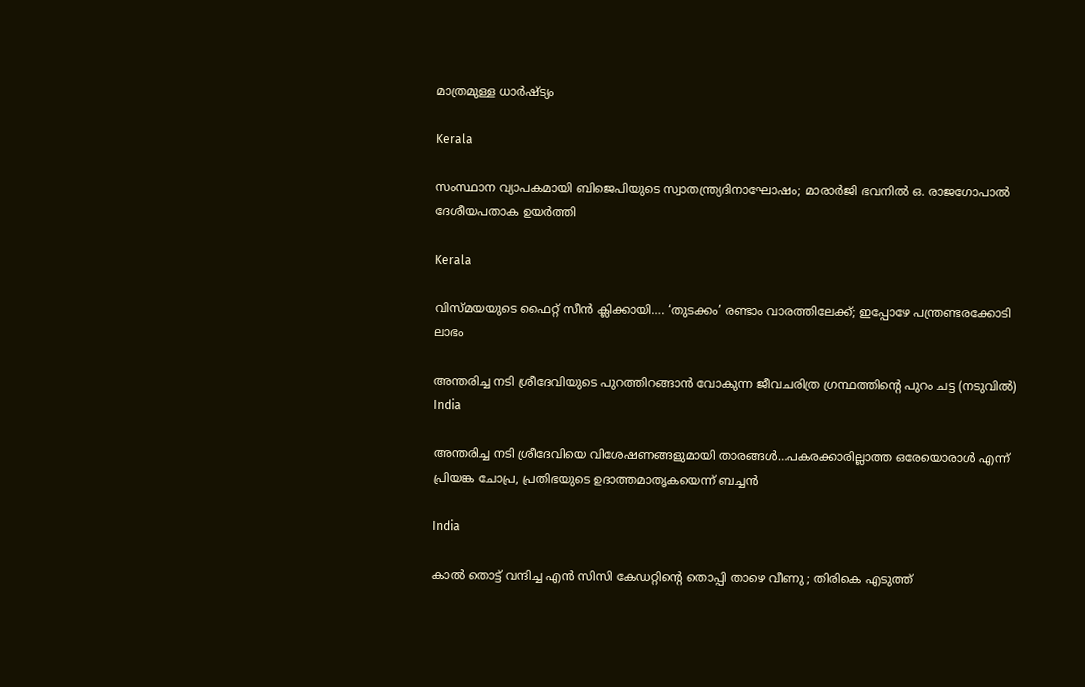മാത്രമുള്ള ധാര്‍ഷ്ട്യം

Kerala

സംസ്ഥാന വ്യാപകമായി ബിജെപിയുടെ സ്വാതന്ത്ര്യദിനാഘോഷം; മാരാർജി ഭവനിൽ ഒ. രാജഗോപാൽ ദേശീയപതാക ഉയർത്തി

Kerala

വിസ്‍മയയുടെ ഫൈറ്റ് സീന്‍ ക്ലിക്കായി…. ‘തുടക്കം’ രണ്ടാം വാരത്തിലേക്ക്; ഇപ്പോഴേ പന്ത്രണ്ടരക്കോടി ലാഭം

അന്തരിച്ച നടി ശ്രീദേവിയുടെ പുറത്തിറങ്ങാന്‍ വോകുന്ന ജീവചരിത്ര ഗ്രന്ഥത്തിന്‍റെ പുറം ചട്ട (നടുവില്‍)
India

അന്തരിച്ച നടി ശ്രീദേവിയെ വിശേഷണങ്ങളുമായി താരങ്ങള്‍…പകരക്കാരില്ലാത്ത ഒരേയൊരാള്‍ എന്ന് പ്രിയങ്ക ചോപ്ര, പ്രതിഭയുടെ ഉദാത്തമാതൃകയെന്ന് ബച്ചന്‍

India

കാൽ തൊട്ട് വന്ദിച്ച എൻ സിസി കേഡറ്റിന്റെ തൊപ്പി താഴെ വീണു ; തിരികെ എടുത്ത്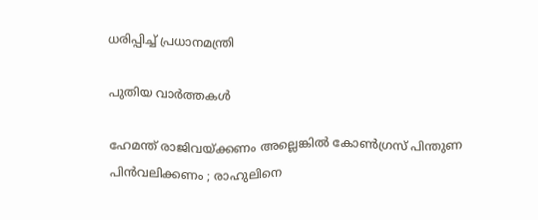ധരിപ്പിച്ച് പ്രധാനമന്ത്രി

പുതിയ വാര്‍ത്തകള്‍

ഹേമന്ത് രാജിവയ്‌ക്കണം അല്ലെങ്കിൽ കോൺഗ്രസ് പിന്തുണ പിൻവലിക്കണം ; രാഹുലിനെ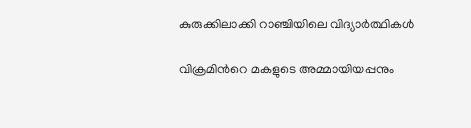കുരുക്കിലാക്കി റാഞ്ചിയിലെ വിദ്യാർത്ഥികൾ

വിക്രമിന്‍റെ മകളുടെ അമ്മായിയപ്പനും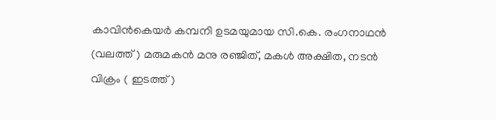കാവിന്‍കെയര്‍ കമ്പനി ഉടമയുമായ സി.കെ. രംഗനാഥന്‍ (വലത്ത്) മരുമകന്‍ മനു രഞ്ജിത്, മകള്‍ അക്ഷിത, നടന്‍ വിക്രം ( ഇടത്ത്)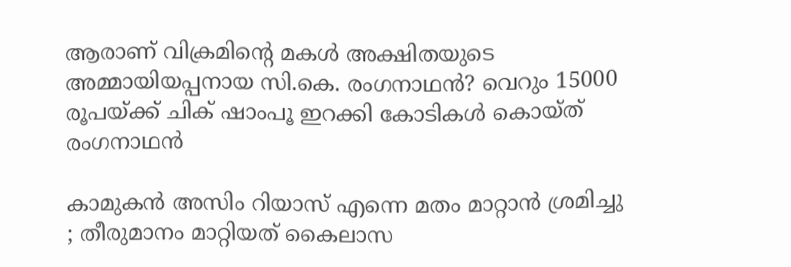ആരാണ് വിക്രമിന്റെ മകള്‍ അക്ഷിതയുടെ അമ്മായിയപ്പനായ സി.കെ. രംഗനാഥന്‍? വെറും 15000 രൂപയ്‌ക്ക് ചിക് ഷാംപൂ ഇറക്കി കോടികള്‍ കൊയ്ത് രംഗനാഥന്‍

കാമുകൻ അസിം റിയാസ് എന്നെ മതം മാറ്റാൻ ശ്രമിച്ചു ; തീരുമാനം മാറ്റിയത് കൈലാസ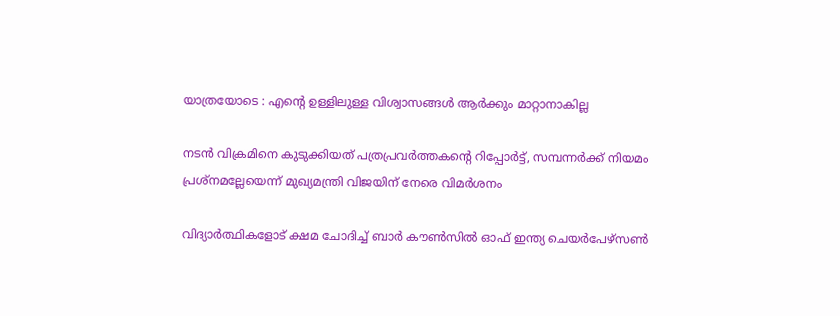യാത്രയോടെ : എന്റെ ഉള്ളിലുള്ള വിശ്വാസങ്ങൾ ആർക്കും മാറ്റാനാകില്ല

നടന്‍ വിക്രമിനെ കുടുക്കിയത് പത്രപ്രവര്‍ത്തകന്റെ റിപ്പോര്‍ട്ട്, സമ്പന്നര്‍ക്ക് നിയമം പ്രശ്നമല്ലേയെന്ന് മുഖ്യമന്ത്രി വിജയിന് നേരെ വിമര്‍ശനം

വിദ്യാര്‍ത്ഥികളോട് ക്ഷമ ചോദിച്ച് ബാര്‍ കൗണ്‍സില്‍ ഓഫ് ഇന്ത്യ ചെയര്‍പേഴ്സണ്‍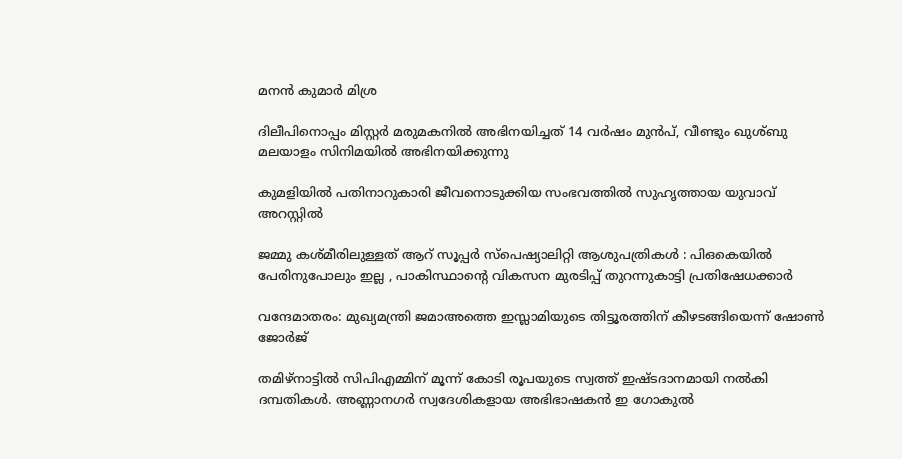മനന്‍ കുമാര്‍ മിശ്ര

ദിലീപിനൊപ്പം മിസ്റ്റര്‍ മരുമകനില്‍ അഭിനയിച്ചത് 14 വര്‍ഷം മുന്‍പ്, വീണ്ടും ഖുശ്ബു മലയാളം സിനിമയില്‍ അഭിനയിക്കുന്നു

കുമളിയില്‍ പതിനാറുകാരി ജീവനൊടുക്കിയ സംഭവത്തില്‍ സുഹൃത്തായ യുവാവ് അറസ്റ്റില്‍

ജമ്മു കശ്മീരിലുള്ളത് ആറ് സൂപ്പർ സ്പെഷ്യാലിറ്റി ആശുപത്രികൾ : പിഒകെയിൽ പേരിനുപോലും ഇല്ല , പാകിസ്ഥാന്റെ വികസന മുരടിപ്പ് തുറന്നുകാട്ടി പ്രതിഷേധക്കാർ

വന്ദേമാതരം: മുഖ്യമന്ത്രി ജമാഅത്തെ ഇസ്ലാമിയുടെ തിട്ടൂരത്തിന് കീഴടങ്ങിയെന്ന് ഷോണ്‍ ജോര്‍ജ്

തമിഴ്നാട്ടില്‍ സിപിഎമ്മിന് മൂന്ന് കോടി രൂപയുടെ സ്വത്ത് ഇഷ്ടദാനമായി നല്‍കി ദമ്പതികള്‍. അണ്ണാനഗര്‍ സ്വദേശികളായ അഭിഭാഷകന്‍ ഇ ഗോകുല്‍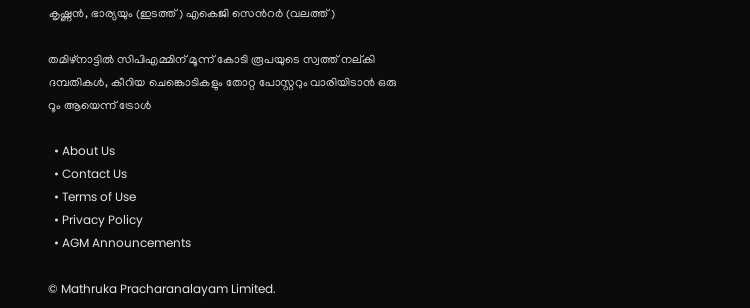കൃഷ്ണന്‍, ഭാര്യയും (ഇടത്ത്) എകെജി സെന്‍റര്‍ (വലത്ത്)

തമിഴ്നാട്ടില്‍ സിപിഎമ്മിന് മൂന്ന് കോടി രൂപയുടെ സ്വത്ത് നല‍്കി ദമ്പതികള്‍, കീറിയ ചെങ്കൊടികളും തോറ്റ പോസ്റ്ററും വാരിയിടാൻ ഒരു റൂം ആയെന്ന് ട്രോള്‍

  • About Us
  • Contact Us
  • Terms of Use
  • Privacy Policy
  • AGM Announcements

© Mathruka Pracharanalayam Limited.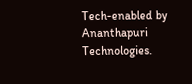Tech-enabled by Ananthapuri Technologies.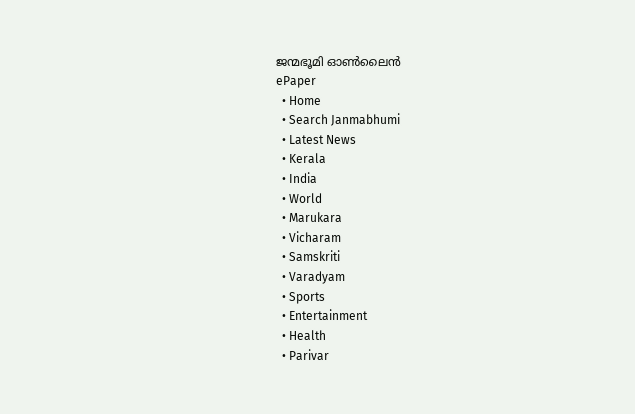ജന്മഭൂമി ഓണ്‍ലൈന്‍
ePaper
  • Home
  • Search Janmabhumi
  • Latest News
  • Kerala
  • India
  • World
  • Marukara
  • Vicharam
  • Samskriti
  • Varadyam
  • Sports
  • Entertainment
  • Health
  • Parivar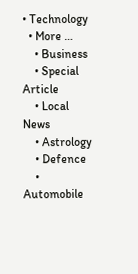• Technology
  • More …
    • Business
    • Special Article
    • Local News
    • Astrology
    • Defence
    • Automobile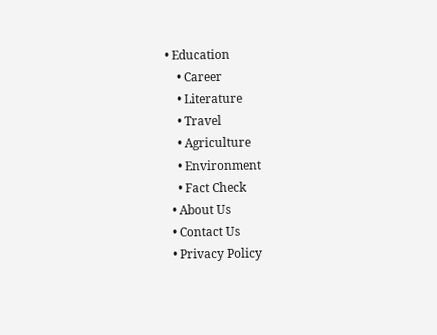• Education
    • Career
    • Literature
    • Travel
    • Agriculture
    • Environment
    • Fact Check
  • About Us
  • Contact Us
  • Privacy Policy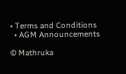• Terms and Conditions
  • AGM Announcements

© Mathruka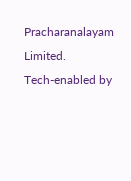Pracharanalayam Limited.
Tech-enabled by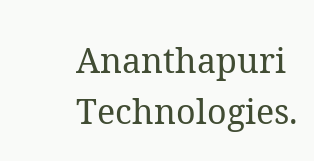Ananthapuri Technologies.